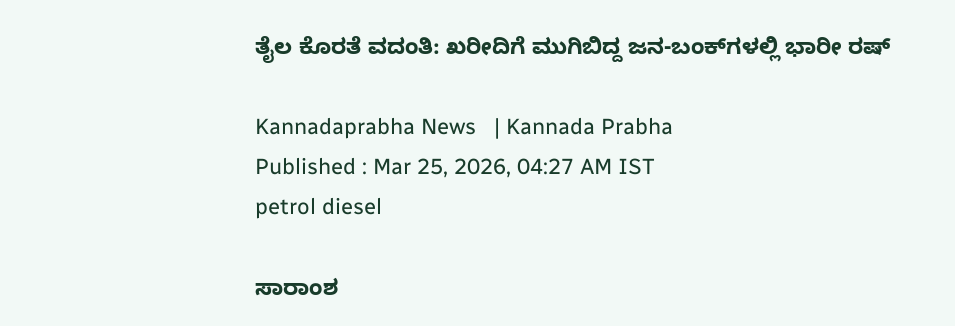ತೈಲ ಕೊರತೆ ವದಂತಿ: ಖರೀದಿಗೆ ಮುಗಿಬಿದ್ದ ಜನ-ಬಂಕ್‌ಗಳಲ್ಲಿ ಭಾರೀ ರಷ್‌

Kannadaprabha News   | Kannada Prabha
Published : Mar 25, 2026, 04:27 AM IST
petrol diesel

ಸಾರಾಂಶ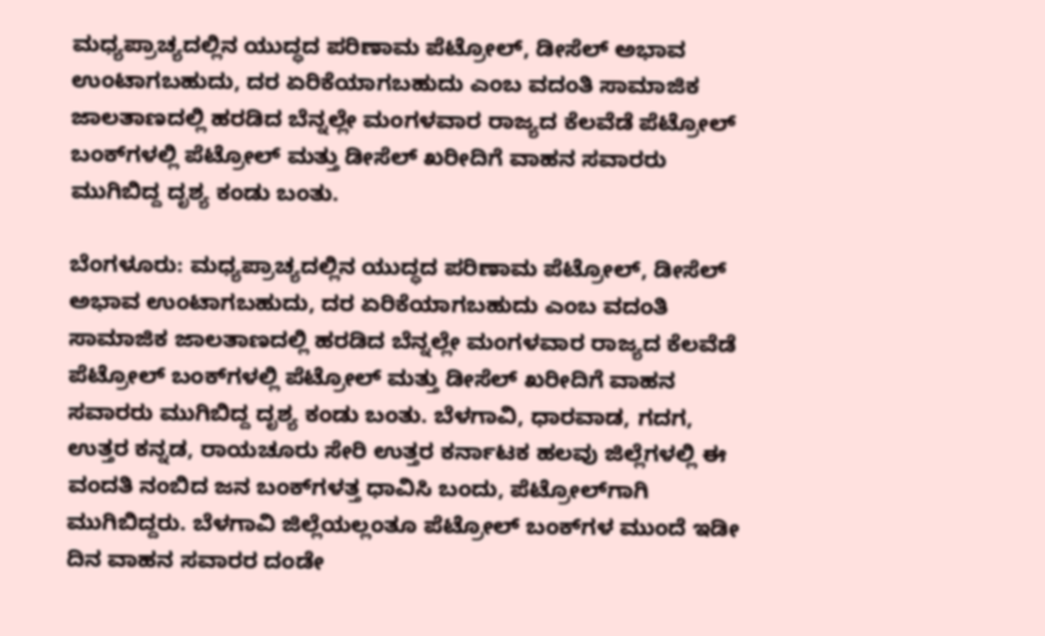ಮಧ್ಯಪ್ರಾಚ್ಯದಲ್ಲಿನ ಯುದ್ಧದ ಪರಿಣಾಮ ಪೆಟ್ರೋಲ್‌, ಡೀಸೆಲ್‌ ಅಭಾವ ಉಂಟಾಗಬಹುದು, ದರ ಏರಿಕೆಯಾಗಬಹುದು ಎಂಬ ವದಂತಿ ಸಾಮಾಜಿಕ ಜಾಲತಾಣದಲ್ಲಿ ಹರಡಿದ ಬೆನ್ನಲ್ಲೇ ಮಂಗಳವಾರ ರಾಜ್ಯದ ಕೆಲವೆಡೆ ಪೆಟ್ರೋಲ್‌ ಬಂಕ್‌ಗಳಲ್ಲಿ ಪೆಟ್ರೋಲ್‌ ಮತ್ತು ಡೀಸೆಲ್‌ ಖರೀದಿಗೆ ವಾಹನ ಸವಾರರು ಮುಗಿಬಿದ್ದ ದೃಶ್ಯ ಕಂಡು ಬಂತು.

ಬೆಂಗಳೂರು: ಮಧ್ಯಪ್ರಾಚ್ಯದಲ್ಲಿನ ಯುದ್ಧದ ಪರಿಣಾಮ ಪೆಟ್ರೋಲ್‌, ಡೀಸೆಲ್‌ ಅಭಾವ ಉಂಟಾಗಬಹುದು, ದರ ಏರಿಕೆಯಾಗಬಹುದು ಎಂಬ ವದಂತಿ ಸಾಮಾಜಿಕ ಜಾಲತಾಣದಲ್ಲಿ ಹರಡಿದ ಬೆನ್ನಲ್ಲೇ ಮಂಗಳವಾರ ರಾಜ್ಯದ ಕೆಲವೆಡೆ ಪೆಟ್ರೋಲ್‌ ಬಂಕ್‌ಗಳಲ್ಲಿ ಪೆಟ್ರೋಲ್‌ ಮತ್ತು ಡೀಸೆಲ್‌ ಖರೀದಿಗೆ ವಾಹನ ಸವಾರರು ಮುಗಿಬಿದ್ದ ದೃಶ್ಯ ಕಂಡು ಬಂತು. ಬೆಳಗಾವಿ, ಧಾರವಾಡ, ಗದಗ, ಉತ್ತರ ಕನ್ನಡ, ರಾಯಚೂರು ಸೇರಿ ಉತ್ತರ ಕರ್ನಾಟಕ ಹಲವು ಜಿಲ್ಲೆಗಳಲ್ಲಿ ಈ ವಂದತಿ ನಂಬಿದ ಜನ ಬಂಕ್‌ಗಳತ್ತ ಧಾವಿಸಿ ಬಂದು, ಪೆಟ್ರೋಲ್‌ಗಾಗಿ ಮುಗಿಬಿದ್ದರು. ಬೆಳಗಾವಿ ಜಿಲ್ಲೆಯಲ್ಲಂತೂ ಪೆಟ್ರೋಲ್‌ ಬಂಕ್‌ಗಳ ಮುಂದೆ ಇಡೀ ದಿನ ವಾಹನ ಸವಾರರ ದಂಡೇ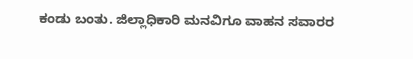ಕಂಡು ಬಂತು. ಜಿಲ್ಲಾಧಿಕಾರಿ ಮನವಿಗೂ ವಾಹನ ಸವಾರರ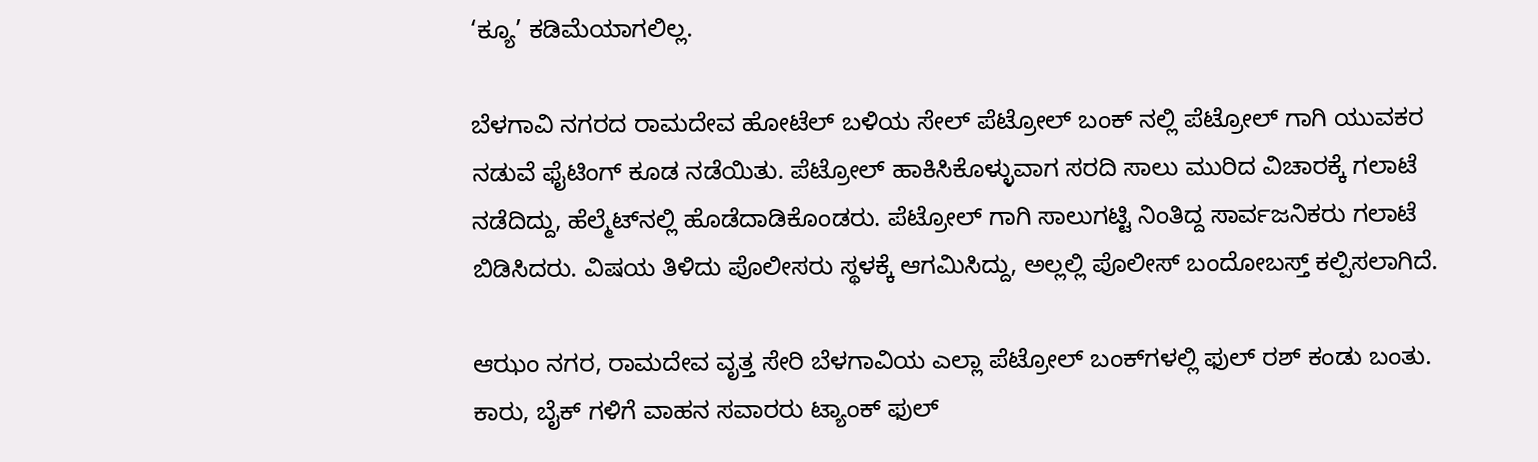‘ಕ್ಯೂ’ ಕಡಿಮೆಯಾಗಲಿಲ್ಲ.

ಬೆಳಗಾವಿ ನಗರದ ರಾಮದೇವ ಹೋಟೆಲ್‌ ಬಳಿಯ ಸೇಲ್ ಪೆಟ್ರೋಲ್ ಬಂಕ್ ನಲ್ಲಿ ಪೆಟ್ರೋಲ್ ಗಾಗಿ ಯುವಕರ ನಡುವೆ ಫೈಟಿಂಗ್ ಕೂಡ ನಡೆಯಿತು. ಪೆಟ್ರೋಲ್‌ ಹಾಕಿಸಿಕೊಳ್ಳುವಾಗ ಸರದಿ ಸಾಲು ಮುರಿದ ವಿಚಾರಕ್ಕೆ ಗಲಾಟೆ ನಡೆದಿದ್ದು, ಹೆಲ್ಮೆಟ್‌ನಲ್ಲಿ ಹೊಡೆದಾಡಿಕೊಂಡರು. ಪೆಟ್ರೋಲ್ ಗಾಗಿ ಸಾಲುಗಟ್ಟಿ ನಿಂತಿದ್ದ ಸಾರ್ವಜನಿಕರು ಗಲಾಟೆ ಬಿಡಿಸಿದರು. ವಿಷಯ ತಿಳಿದು ಪೊಲೀಸರು ಸ್ಥಳಕ್ಕೆ ಆಗಮಿಸಿದ್ದು, ಅಲ್ಲಲ್ಲಿ ಪೊಲೀಸ್‌ ಬಂದೋಬಸ್ತ್‌ ಕಲ್ಪಿಸಲಾಗಿದೆ.

ಆಝಂ ನಗರ, ರಾಮದೇವ ವೃತ್ತ ಸೇರಿ ಬೆಳಗಾವಿಯ ಎಲ್ಲಾ ಪೆಟ್ರೋಲ್‌ ಬಂಕ್‌ಗಳಲ್ಲಿ ಫುಲ್ ರಶ್‌ ಕಂಡು ಬಂತು. ಕಾರು, ಬೈಕ್ ಗಳಿಗೆ ವಾಹನ ಸವಾರರು ಟ್ಯಾಂಕ್ ಫುಲ್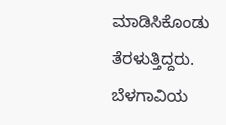ಮಾಡಿಸಿಕೊಂಡು ತೆರಳುತ್ತಿದ್ದರು. ಬೆಳಗಾವಿಯ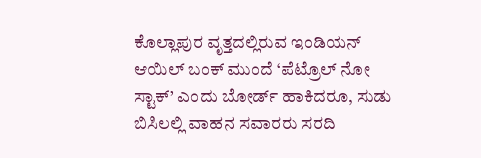ಕೊಲ್ಲಾಪುರ ‌ವೃತ್ತದಲ್ಲಿರುವ ಇಂಡಿಯನ್ ಆಯಿಲ್ ಬಂಕ್ ಮುಂದೆ ‘ಪೆಟ್ರೊಲ್ ನೋ ಸ್ಟಾಕ್’ ಎಂದು ಬೋರ್ಡ್ ಹಾಕಿದರೂ, ಸುಡು ಬಿಸಿಲಲ್ಲಿ ವಾಹನ ಸವಾರರು ಸರದಿ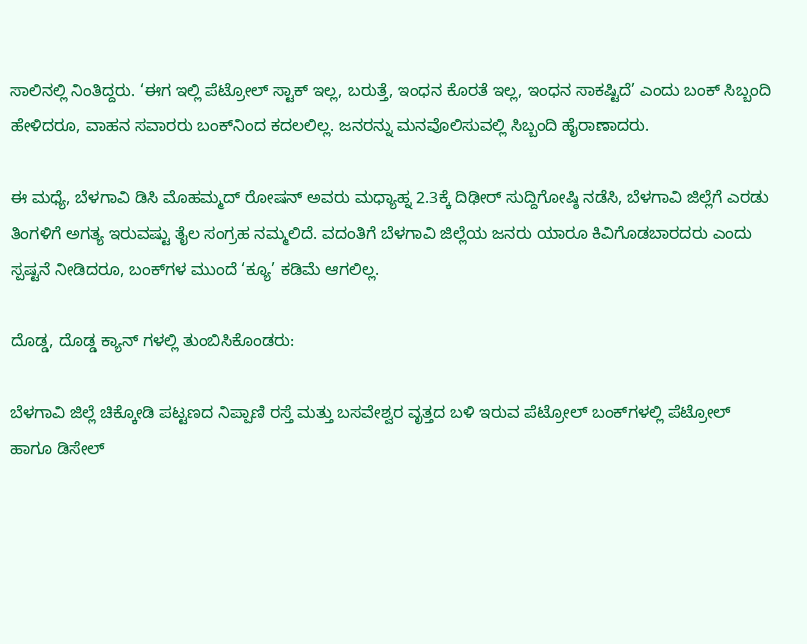ಸಾಲಿನಲ್ಲಿ ‌ನಿಂತಿದ್ದರು. ‘ಈಗ ಇಲ್ಲಿ ಪೆಟ್ರೋಲ್‌ ಸ್ಟಾಕ್‌ ಇಲ್ಲ, ಬರುತ್ತೆ, ಇಂಧನ ಕೊರತೆ ಇಲ್ಲ, ಇಂಧನ ಸಾಕಷ್ಟಿದೆ’ ಎಂದು ಬಂಕ್ ಸಿಬ್ಬಂದಿ ಹೇಳಿದರೂ, ವಾಹನ ಸವಾರರು ಬಂಕ್‌ನಿಂದ ಕದಲಲಿಲ್ಲ. ಜನರನ್ನು ಮನವೊಲಿಸುವಲ್ಲಿ ಸಿಬ್ಬಂದಿ ಹೈರಾಣಾದರು.

ಈ ಮಧ್ಯೆ, ಬೆಳಗಾವಿ ಡಿಸಿ ಮೊಹಮ್ಮದ್ ರೋಷನ್ ಅವರು ಮಧ್ಯಾಹ್ನ 2.3ಕ್ಕೆ ದಿಢೀರ್ ಸುದ್ದಿಗೋಷ್ಠಿ ನಡೆಸಿ, ಬೆಳಗಾವಿ ಜಿಲ್ಲೆಗೆ ಎರಡು ತಿಂಗಳಿಗೆ ಅಗತ್ಯ ಇರುವಷ್ಟು ತೈಲ ಸಂಗ್ರಹ ನಮ್ಮಲಿದೆ. ವದಂತಿಗೆ ಬೆಳಗಾವಿ ‌ಜಿಲ್ಲೆಯ ಜನರು ಯಾರೂ ಕಿವಿಗೊಡಬಾರದರು ಎಂದು ಸ್ಪಷ್ಟನೆ ನೀಡಿದರೂ, ಬಂಕ್‌ಗಳ ಮುಂದೆ ‘ಕ್ಯೂ’ ಕಡಿಮೆ ಆಗಲಿಲ್ಲ.

ದೊಡ್ಡ, ದೊಡ್ಡ ಕ್ಯಾನ್ ಗಳಲ್ಲಿ ತುಂಬಿಸಿಕೊಂಡರು:

ಬೆಳಗಾವಿ ಜಿಲ್ಲೆ ಚಿಕ್ಕೋಡಿ ಪಟ್ಟಣದ ನಿಪ್ಪಾಣಿ ರಸ್ತೆ ಮತ್ತು ಬಸವೇಶ್ವರ ವೃತ್ತದ ಬಳಿ ಇರುವ ಪೆಟ್ರೋಲ್‌ ಬಂಕ್‌ಗಳಲ್ಲಿ ಪೆಟ್ರೋಲ್ ಹಾಗೂ ಡಿಸೇಲ್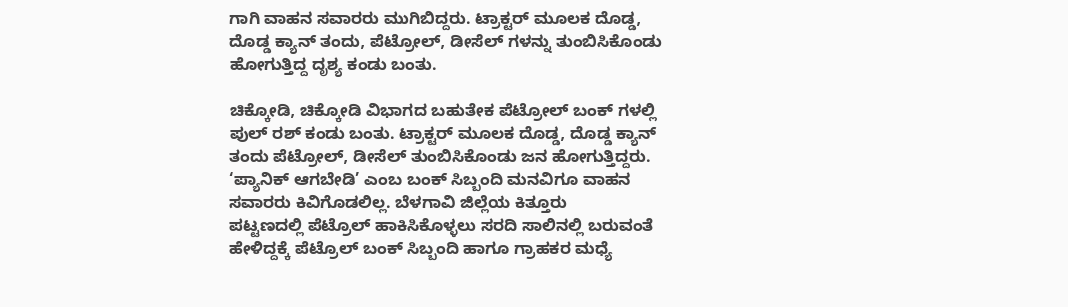ಗಾಗಿ ವಾಹನ ಸವಾರರು ಮುಗಿಬಿದ್ದರು. ಟ್ರಾಕ್ಟರ್ ಮೂಲಕ ದೊಡ್ಡ, ದೊಡ್ಡ ಕ್ಯಾನ್ ತಂದು, ಪೆಟ್ರೋಲ್‌, ಡೀಸೆಲ್‌ ಗಳನ್ನು ತುಂಬಿಸಿಕೊಂಡು ಹೋಗುತ್ತಿದ್ದ ದೃಶ್ಯ ಕಂಡು ಬಂತು.

ಚಿಕ್ಕೋಡಿ, ಚಿಕ್ಕೋಡಿ ವಿಭಾಗದ ಬಹುತೇಕ ಪೆಟ್ರೋಲ್ ಬಂಕ್ ಗಳಲ್ಲಿ ಪುಲ್ ರಶ್ ಕಂಡು ಬಂತು. ಟ್ರಾಕ್ಟರ್ ಮೂಲಕ ದೊಡ್ಡ, ದೊಡ್ಡ ಕ್ಯಾನ್ ತಂದು ಪೆಟ್ರೋಲ್‌, ಡೀಸೆಲ್‌ ತುಂಬಿಸಿಕೊಂಡು ಜನ ಹೋಗುತ್ತಿದ್ದರು. ‘ಪ್ಯಾನಿಕ್ ಆಗಬೇಡಿ’ ಎಂಬ ಬಂಕ್ ಸಿಬ್ಬಂದಿ ಮನವಿಗೂ ವಾಹನ ಸವಾರರು ಕಿವಿಗೊಡಲಿಲ್ಲ. ಬೆಳಗಾವಿ ಜಿಲ್ಲೆಯ ಕಿತ್ತೂರು ಪಟ್ಟಣದಲ್ಲಿ ‌ಪೆಟ್ರೊಲ್ ಹಾಕಿಸಿಕೊಳ್ಳಲು ಸರದಿ ಸಾಲಿನಲ್ಲಿ ಬರುವಂತೆ ಹೇಳಿದ್ದಕ್ಕೆ ಪೆಟ್ರೊಲ್ ಬಂಕ್ ಸಿಬ್ಬಂದಿ ಹಾಗೂ ಗ್ರಾಹಕರ ಮಧ್ಯೆ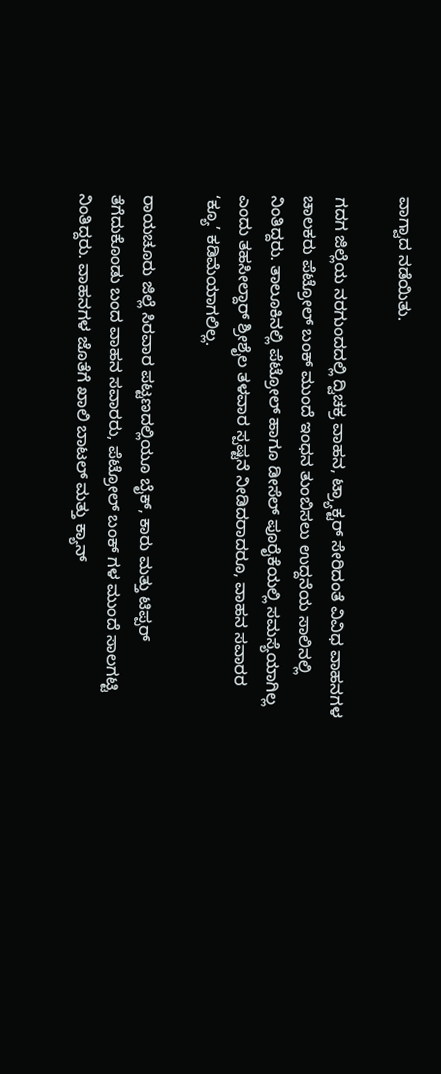ವಾಗ್ವಾದ ನಡೆಯಿತು.

ಗದಗ ಜಿಲ್ಲೆಯ ನರಗುಂದದಲ್ಲಿ ದ್ವಿಚಕ್ರ ವಾಹನ, ಟ್ರ್ಯಾಕ್ಟರ್‌ ಸೇರಿದಂತೆ ವಿವಿಧ ವಾಹನಗಳ ಚಾಲಕರು ಪೆಟ್ರೋಲ್‌ ಬಂಕ್‌ ಮುಂದೆ ಇಂಧನ ತುಂಬಿಸಲು ಉದ್ದನೆಯ ಸಾಲಿನಲ್ಲಿ ನಿಂತಿದ್ದರು. ತಾಲೂಕಿನಲ್ಲಿ ಪೆಟ್ರೋಲ್‌ ಹಾಗೂ ಡೀಸೆಲ್‌ ಪೂರೈಕೆಯಲ್ಲಿ ಸಮಸ್ಯೆಯಾಗಿಲ್ಲ ಎಂದು ತಹಸೀಲ್ದಾರ್‌ ಶ್ರೀಶೈಲ ತಳವಾರ ಸ್ಪಷ್ಟನೆ ನೀಡಿದರಾದರೂ, ವಾಹನ ಸವಾರರ ‘ಕ್ಯೂ’ ಕಡಿಮೆಯಾಗಲಿಲ್ಲ.

ರಾಯಚೂರು ಜಿಲ್ಲೆ ಸಿರವಾರ ಪಟ್ಟಣದಲ್ಲಿಯೂ ಬೈಕ್, ಕಾರು ಮತ್ತು ‌ಟಿಪ್ಪರ್ ತೆಗೆದುಕೊಂಡು ಬಂದ ವಾಹನ ಸವಾರರು, ಪೆಟ್ರೋಲ್ ಬಂಕ್ ಗಳ ಮುಂದೆ ಸಾಲಗಟ್ಟಿ ನಿಂತಿದ್ದರು. ವಾಹನಗಳ ಜೊತೆಗೆ ಖಾಲಿ ಬಾಟಲ್ ಮತ್ತು ಕ್ಯಾನ್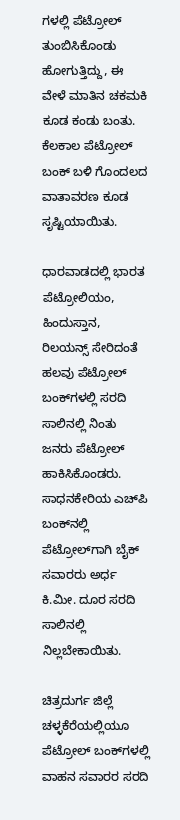ಗಳಲ್ಲಿ ಪೆಟ್ರೋಲ್ ತುಂಬಿಸಿಕೊಂಡು ಹೋಗುತ್ತಿದ್ದು, ಈ ವೇಳೆ ಮಾತಿನ ಚಕಮಕಿ ಕೂಡ ಕಂಡು ಬಂತು. ಕೆಲಕಾಲ ಪೆಟ್ರೋಲ್ ಬಂಕ್ ಬಳಿ ಗೊಂದಲದ ವಾತಾವರಣ ಕೂಡ ಸೃಷ್ಟಿಯಾಯಿತು.

ಧಾರವಾಡದಲ್ಲಿ ಭಾರತ ಪೆಟ್ರೋಲಿಯಂ, ಹಿಂದುಸ್ತಾನ, ರಿಲಯನ್ಸ್‌ ಸೇರಿದಂತೆ ಹಲವು ಪೆಟ್ರೋಲ್‌ ಬಂಕ್‌ಗಳಲ್ಲಿ ಸರದಿ ಸಾಲಿನಲ್ಲಿ ನಿಂತು ಜನರು ಪೆಟ್ರೋಲ್ ಹಾಕಿಸಿಕೊಂಡರು. ಸಾಧನಕೇರಿಯ ಎಚ್‌ಪಿ ಬಂಕ್‌ನಲ್ಲಿ ಪೆಟ್ರೋಲ್‌ಗಾಗಿ ಬೈಕ್‌ ಸವಾರರು ಅರ್ಧ ಕಿ.ಮೀ. ದೂರ ಸರದಿ ಸಾಲಿನಲ್ಲಿ ನಿಲ್ಲಬೇಕಾಯಿತು.

ಚಿತ್ರದುರ್ಗ ಜಿಲ್ಲೆ ಚಳ್ಳಕೆರೆಯಲ್ಲಿಯೂ ಪೆಟ್ರೋಲ್‌ ಬಂಕ್‌ಗಳಲ್ಲಿ ವಾಹನ ಸವಾರರ ಸರದಿ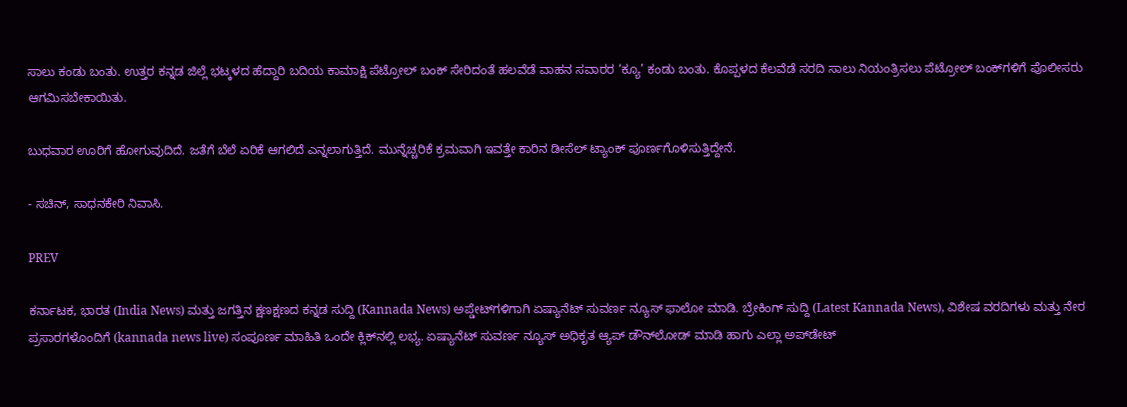ಸಾಲು ಕಂಡು ಬಂತು. ಉತ್ತರ ಕನ್ನಡ ಜಿಲ್ಲೆ ಭಟ್ಕಳದ ಹೆದ್ದಾರಿ ಬದಿಯ ಕಾಮಾಕ್ಷಿ ಪೆಟ್ರೋಲ್‌ ಬಂಕ್‌ ಸೇರಿದಂತೆ ಹಲವೆಡೆ ವಾಹನ ಸವಾರರ ‘ಕ್ಯೂ’ ಕಂಡು ಬಂತು. ಕೊಪ್ಪಳದ ಕೆಲವೆಡೆ ಸರದಿ ಸಾಲು ನಿಯಂತ್ರಿಸಲು ಪೆಟ್ರೋಲ್‌ ಬಂಕ್‌ಗಳಿಗೆ ಪೊಲೀಸರು ಆಗಮಿಸಬೇಕಾಯಿತು.

ಬುಧವಾರ ಊರಿಗೆ ಹೋಗುವುದಿದೆ. ಜತೆಗೆ ಬೆಲೆ ಏರಿಕೆ ಆಗಲಿದೆ ಎನ್ನಲಾಗುತ್ತಿದೆ. ಮುನ್ನೆಚ್ಚರಿಕೆ ಕ್ರಮವಾಗಿ ಇವತ್ತೇ ಕಾರಿನ ಡೀಸೆಲ್‌ ಟ್ಯಾಂಕ್‌ ಪೂರ್ಣಗೊಳಿಸುತ್ತಿದ್ದೇನೆ.

- ಸಚಿನ್‌, ಸಾಧನಕೇರಿ ನಿವಾಸಿ.

PREV

ಕರ್ನಾಟಕ, ಭಾರತ (India News) ಮತ್ತು ಜಗತ್ತಿನ ಕ್ಷಣಕ್ಷಣದ ಕನ್ನಡ ಸುದ್ದಿ (Kannada News) ಅಪ್ಡೇಟ್‌ಗಳಿಗಾಗಿ ಏಷ್ಯಾನೆಟ್ ಸುವರ್ಣ ನ್ಯೂಸ್‌ ಫಾಲೋ ಮಾಡಿ. ಬ್ರೇಕಿಂಗ್ ಸುದ್ದಿ (Latest Kannada News), ವಿಶೇಷ ವರದಿಗಳು ಮತ್ತು ನೇರ ಪ್ರಸಾರಗಳೊಂದಿಗೆ (kannada news live) ಸಂಪೂರ್ಣ ಮಾಹಿತಿ ಒಂದೇ ಕ್ಲಿಕ್‌ನಲ್ಲಿ ಲಭ್ಯ. ಏಷ್ಯಾನೆಟ್ ಸುವರ್ಣ ನ್ಯೂಸ್ ಅಧಿಕೃತ ಆ್ಯಪ್ ಡೌನ್‌ಲೋಡ್ ಮಾಡಿ ಹಾಗು ಎಲ್ಲಾ ಅಪ್‌ಡೇಟ್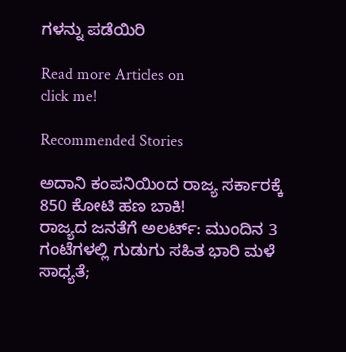ಗಳನ್ನು ಪಡೆಯಿರಿ

Read more Articles on
click me!

Recommended Stories

ಅದಾನಿ ಕಂಪನಿಯಿಂದ ರಾಜ್ಯ ಸರ್ಕಾರಕ್ಕೆ 850 ಕೋಟಿ ಹಣ ಬಾಕಿ!
ರಾಜ್ಯದ ಜನತೆಗೆ ಅಲರ್ಟ್: ಮುಂದಿನ 3 ಗಂಟೆಗಳಲ್ಲಿ ಗುಡುಗು ಸಹಿತ ಭಾರಿ ಮಳೆ ಸಾಧ್ಯತೆ;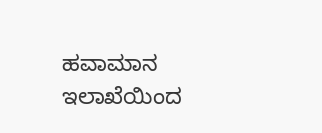ಹವಾಮಾನ ಇಲಾಖೆಯಿಂದ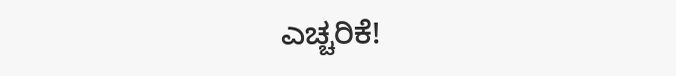ಎಚ್ಚರಿಕೆ!